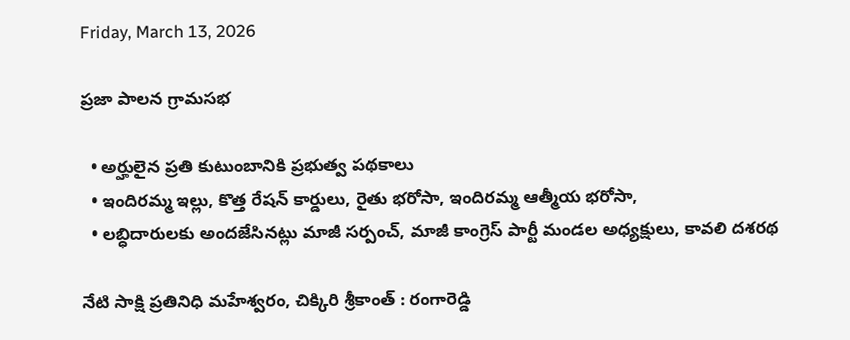Friday, March 13, 2026

ప్రజా పాలన గ్రామసభ

  • అర్హులైన ప్రతి కుటుంబానికి ప్రభుత్వ పథకాలు
  • ఇందిరమ్మ ఇల్లు, కొత్త రేషన్ కార్డులు, రైతు భరోసా, ఇందిరమ్మ ఆత్మీయ భరోసా,
  • లబ్ధిదారులకు అందజేసినట్లు మాజీ సర్పంచ్, మాజీ కాంగ్రెస్ పార్టీ మండల అధ్యక్షులు, కావలి దశరథ

నేటి సాక్షి ప్రతినిధి మహేశ్వరం, చిక్కిరి శ్రీకాంత్ : రంగారెడ్డి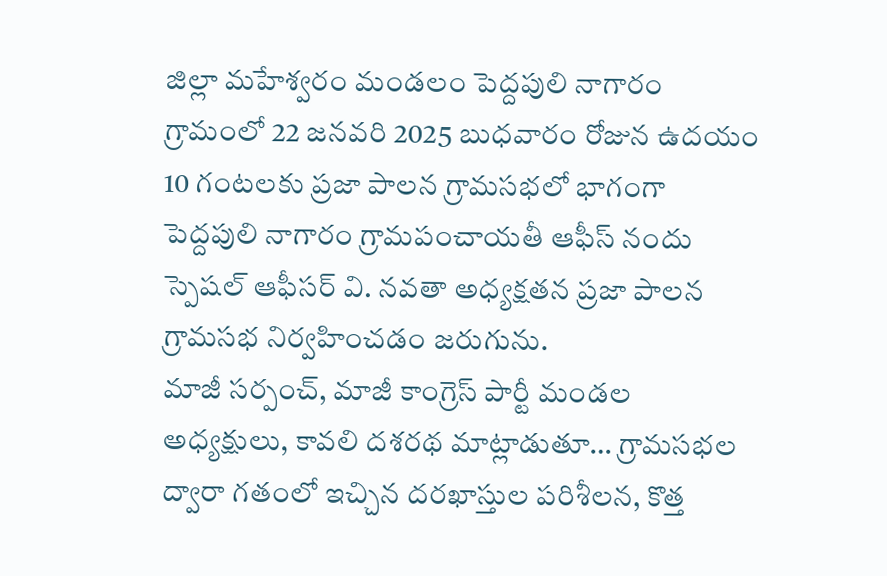జిల్లా మహేశ్వరం మండలం పెద్దపులి నాగారం గ్రామంలో 22 జనవరి 2025 బుధవారం రోజున ఉదయం 10 గంటలకు ప్రజా పాలన గ్రామసభలో భాగంగా పెద్దపులి నాగారం గ్రామపంచాయతీ ఆఫీస్ నందు స్పెషల్ ఆఫీసర్ వి. నవతా అధ్యక్షతన ప్రజా పాలన గ్రామసభ నిర్వహించడం జరుగును.
మాజీ సర్పంచ్, మాజీ కాంగ్రెస్ పార్టీ మండల అధ్యక్షులు, కావలి దశరథ మాట్లాడుతూ… గ్రామసభల ద్వారా గతంలో ఇచ్చిన దరఖాస్తుల పరిశీలన, కొత్త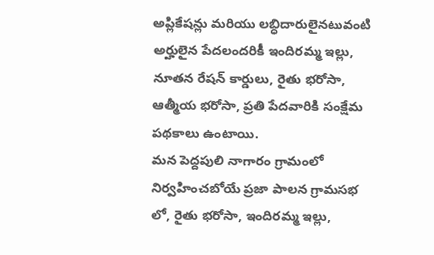అప్లికేషన్లు మరియు లబ్ధిదారులైనటువంటి అర్హులైన పేదలందరికీ ఇందిరమ్మ ఇల్లు, నూతన రేషన్ కార్డులు, రైతు భరోసా, ఆత్మీయ భరోసా, ప్రతి పేదవారికి సంక్షేమ పథకాలు ఉంటాయి.
మన పెద్దపులి నాగారం గ్రామంలో నిర్వహించబోయే ప్రజా పాలన గ్రామసభ లో, రైతు భరోసా, ఇందిరమ్మ ఇల్లు,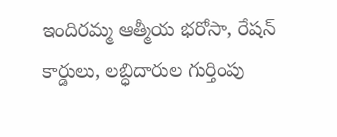ఇందిరమ్మ ఆత్మీయ భరోసా, రేషన్ కార్డులు, లబ్ధిదారుల గుర్తింపు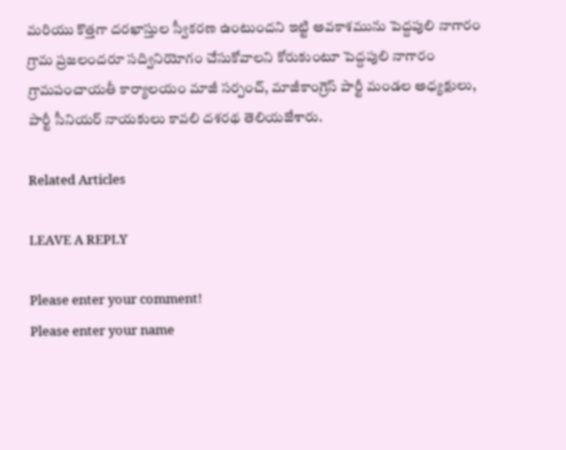మరియు కొత్తగా దరఖాస్తుల స్వీకరణ ఉంటుందని ఇట్టి అవకాశమును పెద్దపులి నాగారం గ్రామ ప్రజలందరూ సద్వినియోగం చేసుకోవాలని కోరుకుంటూ పెద్దపులి నాగారం గ్రామపంచాయతీ కార్యాలయం మాజీ సర్పంచ్, మాజీకాంగ్రెస్ పార్టీ మండల అధ్యక్షులు, పార్టీ సీనియర్ నాయకులు కావలి దశరథ తెలియజేశారు.

Related Articles

LEAVE A REPLY

Please enter your comment!
Please enter your name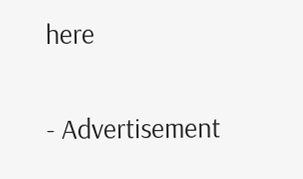here

- Advertisement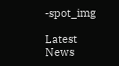-spot_img

Latest News